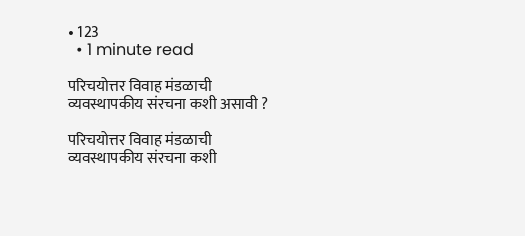• 123
  • 1 minute read

परिचयोत्तर विवाह मंडळाची व्यवस्थापकीय संरचना कशी असावी ?

परिचयोत्तर विवाह मंडळाची व्यवस्थापकीय संरचना कशी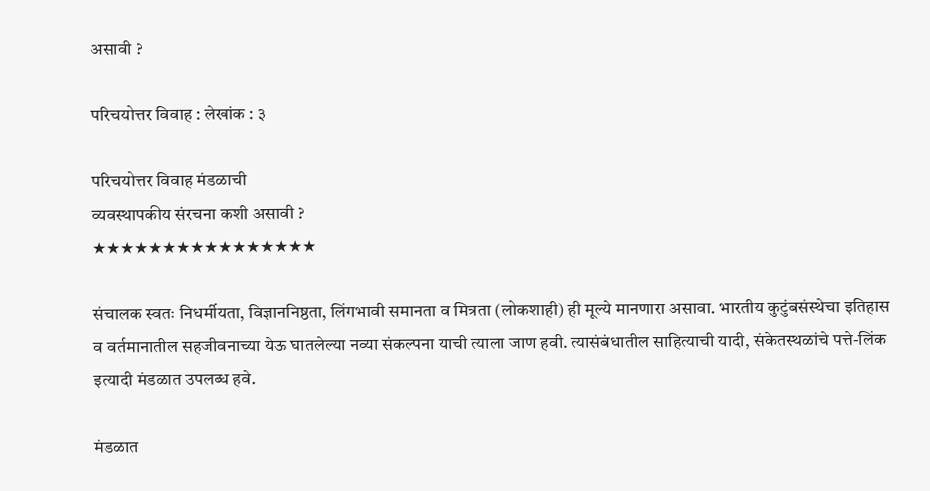असावी ?

परिचयोत्तर विवाह : लेखांक : ३

परिचयोत्तर विवाह मंडळाची
व्यवस्थापकीय संरचना कशी असावी ?
★★★★★★★★★★★★★★★★

संचालक स्वतः निधर्मीयता, विज्ञाननिष्ठता, लिंगभावी समानता व मित्रता (लोकशाही) ही मूल्ये मानणारा असावा. भारतीय कुटुंबसंस्थेचा इतिहास व वर्तमानातील सहजीवनाच्या येऊ घातलेल्या नव्या संकल्पना याची त्याला जाण हवी. त्यासंबंधातील साहित्याची यादी, संकेतस्थळांचे पत्ते-लिंक इत्यादी मंडळात उपलब्ध हवे.

मंडळात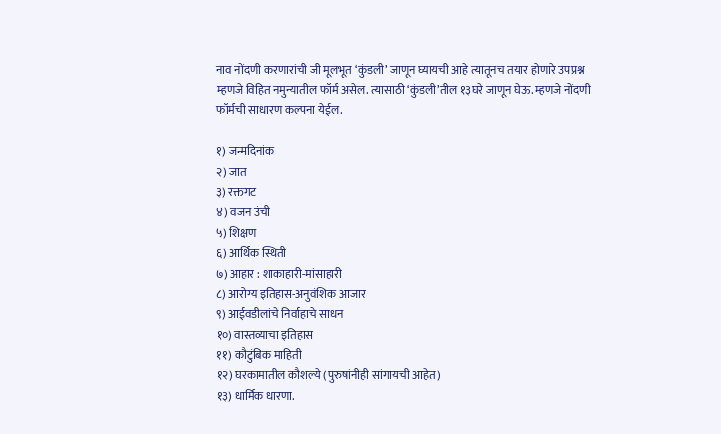नाव नोंदणी करणारांची जी मूलभूत ‘कुंडली’ जाणून घ्यायची आहे त्यातूनच तयार होणारे उपप्रश्न म्हणजे विहित नमुन्यातील फॉर्म असेल. त्यासाठी ‘कुंडली’तील १३घरे जाणून घेऊ. म्हणजे नोंदणी फॉर्मची साधारण कल्पना येईल.

१) जन्मदिनांक
२) जात
३) रक्तगट
४) वजन उंची
५) शिक्षण
६) आर्थिक स्थिती
७) आहार : शाकाहारी-मांसाहारी
८) आरोग्य इतिहास-अनुवंशिक आजार
९) आईवडीलांचे निर्वाहाचे साधन
१०) वास्तव्याचा इतिहास
११) कौटुंबिक माहिती
१२) घरकामातील कौशल्ये (पुरुषांनीही सांगायची आहेत)
१३) धार्मिक धारणा.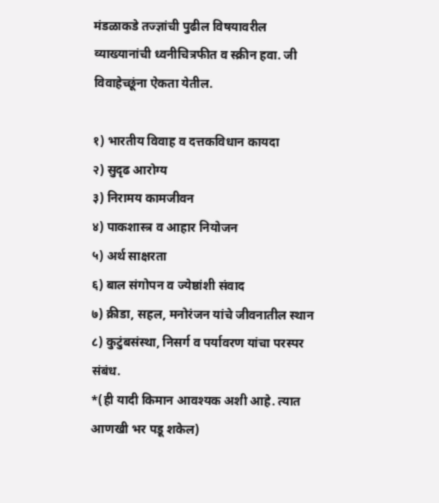मंडळाकडे तज्ज्ञांची पुढील विषयावरील व्याख्यानांची ध्वनीचित्रफीत व स्क्रीन हवा. जी विवाहेच्छूंना ऐकता येतील.

१) भारतीय विवाह व दत्तकविधान कायदा
२) सुदृढ आरोग्य
३) निरामय कामजीवन
४) पाकशास्त्र व आहार नियोजन
५) अर्थ साक्षरता
६) बाल संगोपन व ज्येष्ठांशी संवाद
७) क्रीडा, सहल, मनोरंजन यांचे जीवनातील स्थान
८) कुटुंबसंस्था, निसर्ग व पर्यावरण यांचा परस्पर संबंध.
*(ही यादी किमान आवश्यक अशी आहे. त्यात आणखी भर पडू शकेल)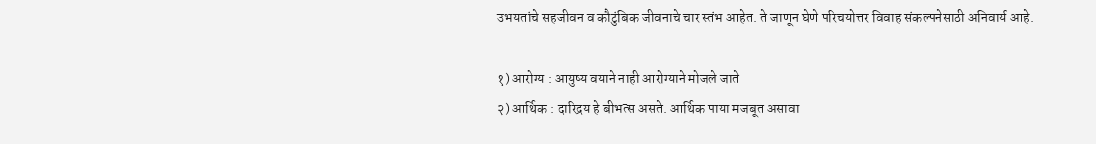उभयतांचे सहजीवन व कौटुंबिक जीवनाचे चार स्तंभ आहेत. ते जाणून घेणे परिचयोत्तर विवाह संकल्पनेसाठी अनिवार्य आहे.

१) आरोग्य : आयुष्य वयाने नाही आरोग्याने मोजले जाते
२) आर्थिक : दारिद्रय हे बीभत्स असते. आर्थिक पाया मजबूत असावा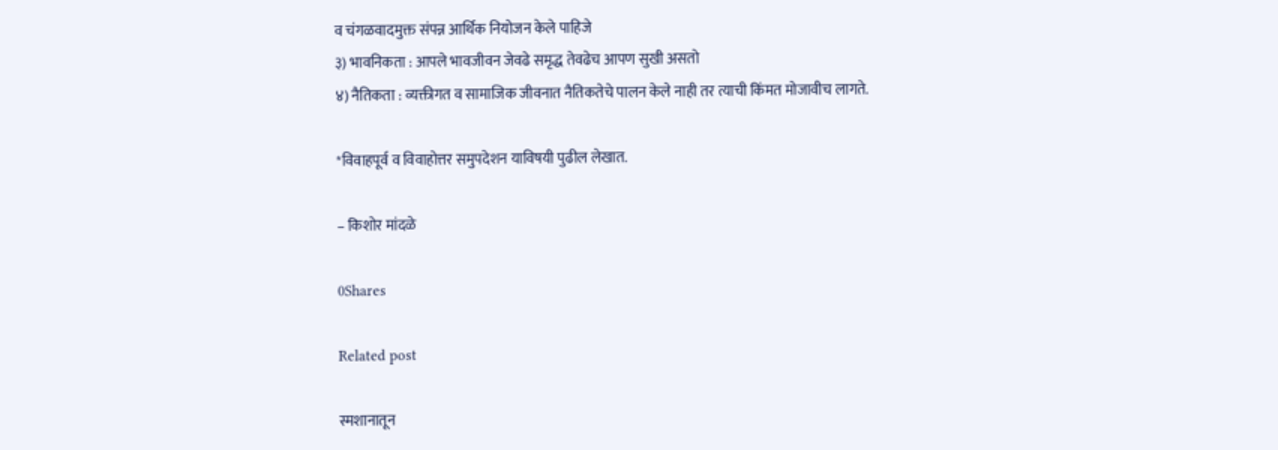व चंगळवादमुक्त संपन्न आर्थिक नियोजन केले पाहिजे
३) भावनिकता : आपले भावजीवन जेवढे समृद्ध तेवढेच आपण सुखी असतो
४) नैतिकता : व्यक्तीगत व सामाजिक जीवनात नैतिकतेचे पालन केले नाही तर त्याची किंमत मोजावीच लागते.

*विवाहपूर्व व विवाहोत्तर समुपदेशन याविषयी पुढील लेखात.

– किशोर मांदळे

0Shares

Related post

स्मशानातून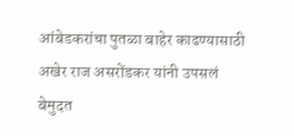आंबेडकरांचा पुतळा बाहेर काढण्यासाठी अखेर राज असरोंडकर यांनी उपसलं बेमुदत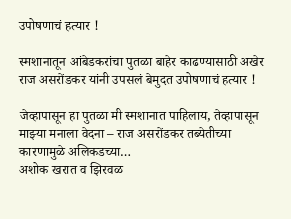उपोषणाचं हत्यार !

स्मशानातून आंबेडकरांचा पुतळा बाहेर काढण्यासाठी अखेर राज असरोंडकर यांनी उपसलं बेमुदत उपोषणाचं हत्यार !

जेव्हापासून हा पुतळा मी स्मशानात पाहिलाय, तेव्हापासून माझ्या मनाला वेदना – राज असरोंडकर तब्येतीच्या कारणामुळे अलिकडच्या…
अशोक खरात व झिरवळ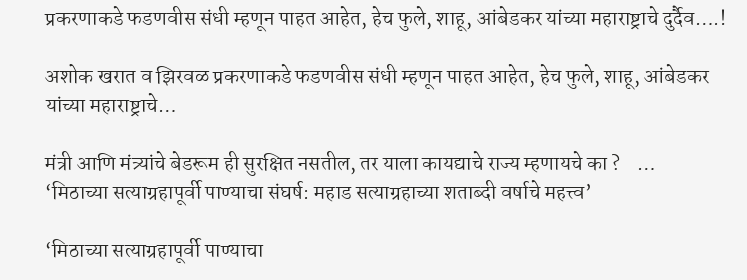प्रकरणाकडे फडणवीस संधी म्हणून पाहत आहेत, हेच फुले, शाहू, आंबेडकर यांच्या महाराष्ट्राचे दुर्दैव….!

अशोक खरात व झिरवळ प्रकरणाकडे फडणवीस संधी म्हणून पाहत आहेत, हेच फुले, शाहू, आंबेडकर यांच्या महाराष्ट्राचे…

मंत्री आणि मंत्र्यांचे बेडरूम ही सुरक्षित नसतील, तर याला कायद्याचे राज्य म्हणायचे का ?    …
‘मिठाच्या सत्याग्रहापूर्वी पाण्याचा संघर्ष: महाड सत्याग्रहाच्या शताब्दी वर्षाचे महत्त्व’

‘मिठाच्या सत्याग्रहापूर्वी पाण्याचा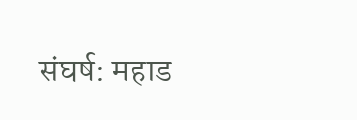संघर्ष: महाड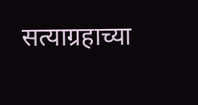सत्याग्रहाच्या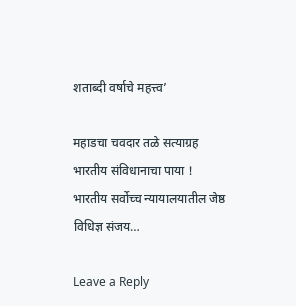शताब्दी वर्षाचे महत्त्व’

महाडचा चवदार तळे सत्याग्रह भारतीय संविधानाचा पाया !      भारतीय सर्वोच्च न्यायालयातील जेष्ठ विधिज्ञ संजय…

Leave a Reply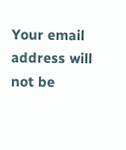Your email address will not be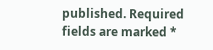published. Required fields are marked *